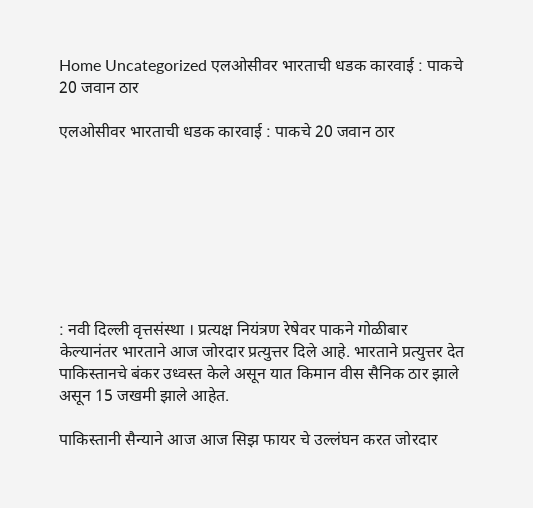Home Uncategorized एलओसीवर भारताची धडक कारवाई : पाकचे 20 जवान ठार

एलओसीवर भारताची धडक कारवाई : पाकचे 20 जवान ठार








: नवी दिल्ली वृत्तसंस्था । प्रत्यक्ष नियंत्रण रेषेवर पाकने गोळीबार केल्यानंतर भारताने आज जोरदार प्रत्युत्तर दिले आहे. भारताने प्रत्युत्तर देत पाकिस्तानचे बंकर उध्वस्त केले असून यात किमान वीस सैनिक ठार झाले असून 15 जखमी झाले आहेत.

पाकिस्तानी सैन्याने आज आज सिझ फायर चे उल्लंघन करत जोरदार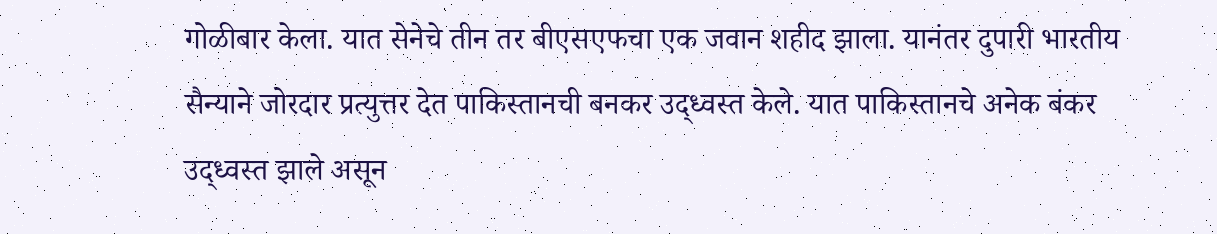गोळीबार केला. यात सेनेचे तीन तर बीएसएफचा एक जवान शहीद झाला. यानंतर दुपारी भारतीय सैन्याने जोरदार प्रत्युत्तर देत पाकिस्तानची बनकर उद्ध्वस्त केले. यात पाकिस्तानचे अनेक बंकर उद्ध्वस्त झाले असून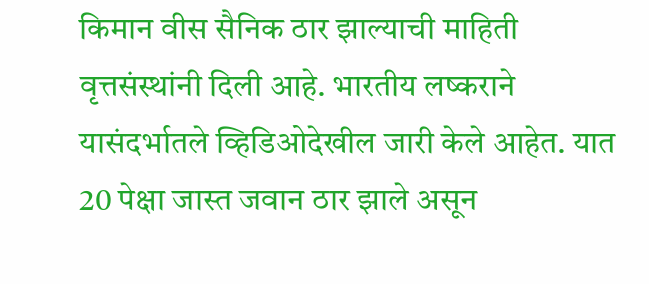किमान वीस सैनिक ठार झाल्याची माहिती वृत्तसंस्थांनी दिली आहे. भारतीय लष्कराने यासंदर्भातले व्हिडिओदेखील जारी केले आहेत. यात 20 पेक्षा जास्त जवान ठार झाले असून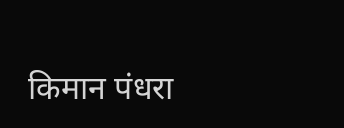किमान पंधरा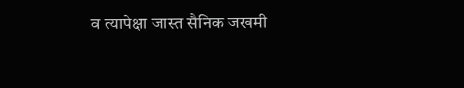व त्यापेक्षा जास्त सैनिक जखमी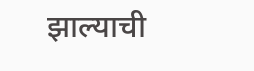झाल्याची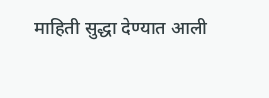माहिती सुद्धा देण्यात आली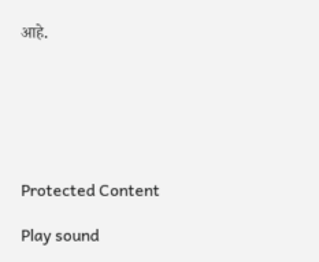आहे.






Protected Content

Play sound